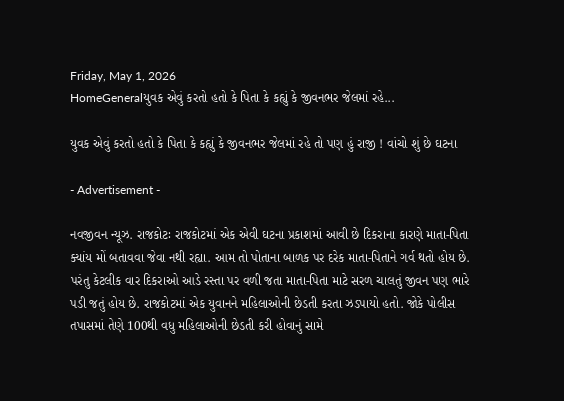Friday, May 1, 2026
HomeGeneralયુવક એવું કરતો હતો કે પિતા કે કહ્યું કે જીવનભર જેલમાં રહે...

યુવક એવું કરતો હતો કે પિતા કે કહ્યું કે જીવનભર જેલમાં રહે તો પણ હું રાજી ! વાંચો શું છે ઘટના

- Advertisement -

નવજીવન ન્યૂઝ. રાજકોટઃ રાજકોટમાં એક એવી ઘટના પ્રકાશમાં આવી છે દિકરાના કારણે માતા-પિતા ક્યાંય મોં બતાવવા જેવા નથી રહ્યા. આમ તો પોતાના બાળક પર દરેક માતા-પિતાને ગર્વ થતો હોય છે. પરંતુ કેટલીક વાર દિકરાઓ આડે રસ્તા પર વળી જતા માતા-પિતા માટે સરળ ચાલતું જીવન પણ ભારે પડી જતું હોય છે. રાજકોટમાં એક યુવાનને મહિલાઓની છેડતી કરતા ઝડપાયો હતો. જોકે પોલીસ તપાસમાં તેણે 100થી વધુ મહિલાઓની છેડતી કરી હોવાનું સામે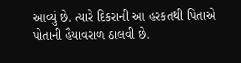આવ્યું છે. ત્યારે દિકરાની આ હરકતથી પિતાએ પોતાની હૈયાવરાળ ઠાલવી છે.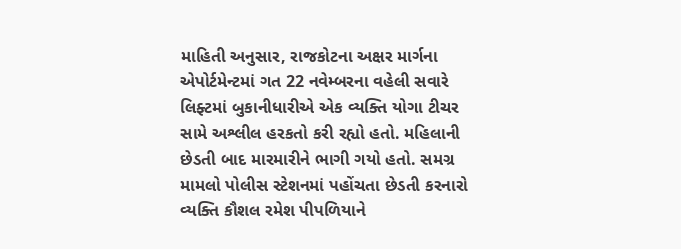માહિતી અનુસાર, રાજકોટના અક્ષર માર્ગના એપોર્ટમેન્ટમાં ગત 22 નવેમ્બરના વહેલી સવારે લિફ્ટમાં બુકાનીધારીએ એક વ્યક્તિ યોગા ટીચર સામે અશ્લીલ હરકતો કરી રહ્યો હતો. મહિલાની છેડતી બાદ મારમારીને ભાગી ગયો હતો. સમગ્ર મામલો પોલીસ સ્ટેશનમાં પહોંચતા છેડતી કરનારો વ્યક્તિ કૌશલ રમેશ પીપળિયાને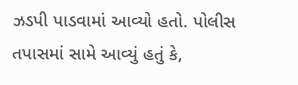ઝડપી પાડવામાં આવ્યો હતો. પોલીસ તપાસમાં સામે આવ્યું હતું કે,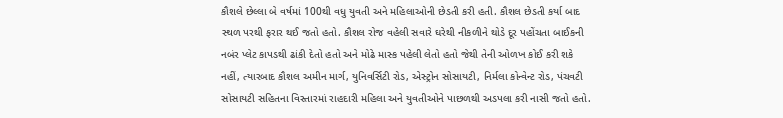કૌશલે છેલ્લા બે વર્ષમાં 100થી વધુ યુવતી અને મહિલાઓની છેડતી કરી હતી. કૌશલ છેડતી કર્યા બાદ સ્થળ પરથી ફરાર થઈ જતો હતો. કૌશલ રોજ વહેલી સવારે ઘરેથી નીકળીને થોડે દૂર પહોંચતા બાઈકની નબંર પ્લેટ કાપડથી ઢાંકી દેતો હતો અને મોઢે માસ્ક પહેલી લેતો હતો જેથી તેની ઓળખ કોઈ કરી શકે નહીં, ત્યારબાદ કૌશલ અમીન માર્ગ, યુનિવર્સિટી રોડ, એસ્ટ્રોન સોસાયટી, નિર્મલા કોન્વેન્ટ રોડ, પંચવટી સોસાયટી સહિતના વિસ્તારમાં રાહદારી મહિલા અને યુવતીઓને પાછળથી અડપલા કરી નાસી જતો હતો.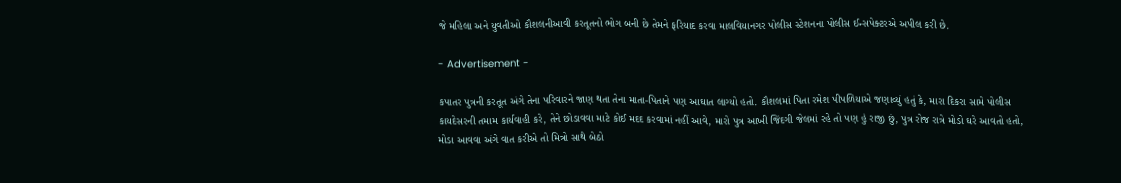જે મહિલા અને યુવતીઓ કૌશલનીઆવી કરતૂતનો ભોગ બની છે તેમને ફરિયાદ કરવા માલવિયાનગર પોલીસ સ્ટેશનના પોલીસ ઈન્સપેક્ટરએ અપીલ કરી છે.

- Advertisement -

કપાતર પુત્રની કરતૂત અંગે તેના પરિવારને જાણ થતા તેના માતા-પિતાને પણ આઘાત લાગ્યો હતો. કૌશલમાં પિતા રમેશ પીપળિયાએ જણાવ્યું હતું કે, મારા દિકરા સામે પોલીસ કાયદેસરની તમામ કાર્યવાહી કરે, તેને છોડાવવા માટે કોઈ મદદ કરવામાં નહીં આવે, મારો પુત્ર આખી જિંદગી જેલમાં રહે તો પણ હું રાજી છું, પુત્ર રોજ રાત્રે મોડો ઘરે આવતો હતો, મોડા આવવા અંગે વાત કરીએ તો મિત્રો સાથે બેઠો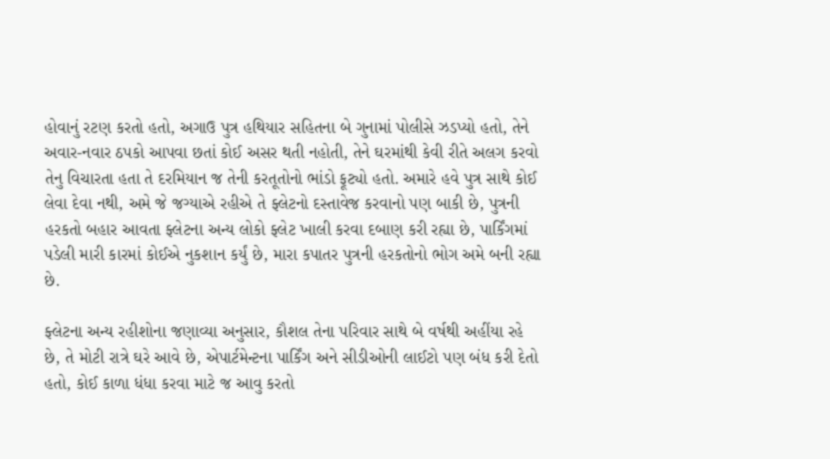હોવાનું રટણ કરતો હતો, અગાઉ પુત્ર હથિયાર સહિતના બે ગુનામાં પોલીસે ઝડપ્યો હતો, તેને અવાર-નવાર ઠપકો આપવા છતાં કોઈ અસર થતી નહોતી, તેને ઘરમાંથી કેવી રીતે અલગ કરવો તેનુ વિચારતા હતા તે દરમિયાન જ તેની કરતૂતોનો ભાંડો ફૂટ્યો હતો. અમારે હવે પુત્ર સાથે કોઈ લેવા દેવા નથી, અમે જે જગ્યાએ રહીએ તે ફ્લેટનો દસ્તાવેજ કરવાનો પણ બાકી છે, પુત્રની હરકતો બહાર આવતા ફ્લેટના અન્ય લોકો ફ્લેટ ખાલી કરવા દબાણ કરી રહ્યા છે, પાર્કિંગમાં પડેલી મારી કારમાં કોઈએ નુકશાન કર્યું છે, મારા કપાતર પુત્રની હરકતોનો ભોગ અમે બની રહ્યા છે.

ફ્લેટના અન્ય રહીશોના જણાવ્યા અનુસાર, કૌશલ તેના પરિવાર સાથે બે વર્ષથી અહીંયા રહે છે, તે મોટી રાત્રે ઘરે આવે છે, એપાર્ટમેન્ટના પાર્કિંગ અને સીડીઓની લાઈટો પણ બંધ કરી દેતો હતો, કોઈ કાળા ધંધા કરવા માટે જ આવુ કરતો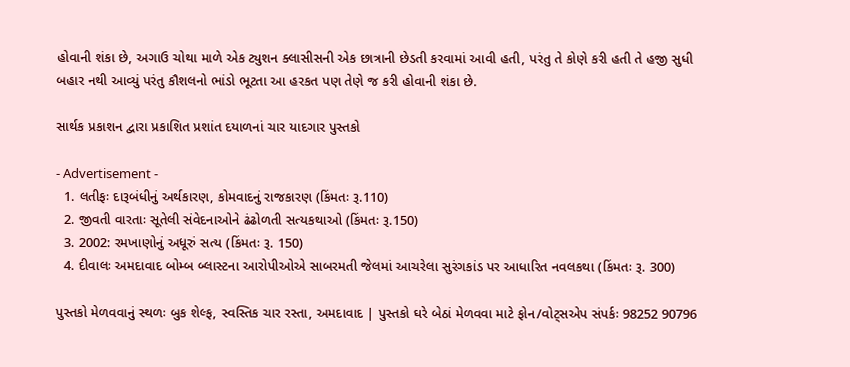હોવાની શંકા છે, અગાઉ ચોથા માળે એક ટ્યુશન ક્લાસીસની એક છાત્રાની છેડતી કરવામાં આવી હતી, પરંતુ તે કોણે કરી હતી તે હજી સુધી બહાર નથી આવ્યું પરંતુ કૌશલનો ભાંડો ભૂટતા આ હરકત પણ તેણે જ કરી હોવાની શંકા છે.

સાર્થક પ્રકાશન દ્વારા પ્રકાશિત પ્રશાંત દયાળનાં ચાર યાદગાર પુસ્તકો

- Advertisement -
  1. લતીફઃ દારૂબંધીનું અર્થકારણ, કોમવાદનું રાજકારણ (કિંમતઃ રૂ.110)
  2. જીવતી વારતાઃ સૂતેલી સંવેદનાઓને ઢંઢોળતી સત્યકથાઓ (કિંમતઃ રૂ.150)
  3. 2002: રમખાણોનું અધૂરું સત્ય (કિંમતઃ રૂ. 150)
  4. દીવાલઃ અમદાવાદ બોમ્બ બ્લાસ્ટના આરોપીઓએ સાબરમતી જેલમાં આચરેલા સુરંગકાંડ પર આધારિત નવલકથા (કિંમતઃ રૂ. 300)

પુસ્તકો મેળવવાનું સ્થળઃ બુક શેલ્ફ, સ્વસ્તિક ચાર રસ્તા, અમદાવાદ | પુસ્તકો ઘરે બેઠાં મેળવવા માટે ફોન/વોટ્સએપ સંપર્કઃ 98252 90796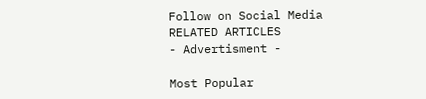Follow on Social Media
RELATED ARTICLES
- Advertisment -

Most Popular